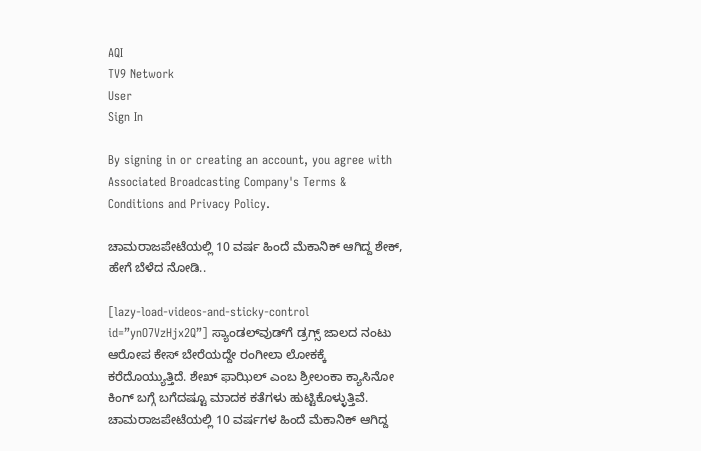AQI
TV9 Network
User
Sign In

By signing in or creating an account, you agree with Associated Broadcasting Company's Terms & Conditions and Privacy Policy.

ಚಾಮರಾಜಪೇಟೆಯಲ್ಲಿ 10 ವರ್ಷ ಹಿಂದೆ ಮೆಕಾನಿಕ್ ಆಗಿದ್ದ ಶೇಕ್, ಹೇಗೆ ಬೆಳೆದ ನೋಡಿ..

[lazy-load-videos-and-sticky-control id=”ynO7VzHjx2Q”] ಸ್ಯಾಂಡಲ್‌ವುಡ್‌ಗೆ ಡ್ರಗ್ಸ್ ಜಾಲದ ನಂಟು ಆರೋಪ ಕೇಸ್ ಬೇರೆಯದ್ದೇ ರಂಗೀಲಾ ಲೋಕಕ್ಕೆ ಕರೆದೊಯ್ಯುತ್ತಿದೆ. ಶೇಖ್ ಫಾಝಿಲ್ ಎಂಬ ಶ್ರೀಲಂಕಾ ಕ್ಯಾಸಿನೋ ಕಿಂಗ್ ಬಗ್ಗೆ ಬಗೆದಷ್ಟೂ ಮಾದಕ ಕತೆಗಳು ಹುಟ್ಟಿಕೊಳ್ಳುತ್ತಿವೆ. ಚಾಮರಾಜಪೇಟೆಯಲ್ಲಿ 10 ವರ್ಷಗಳ ಹಿಂದೆ ಮೆಕಾನಿಕ್ ಆಗಿದ್ದ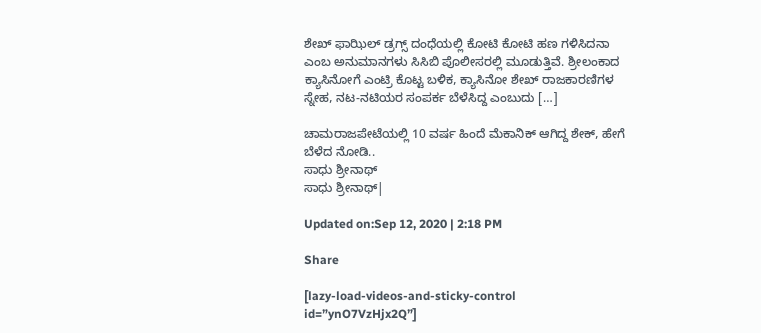ಶೇಖ್ ಫಾಝಿಲ್ ಡ್ರಗ್ಸ್ ದಂಧೆಯಲ್ಲಿ ಕೋಟಿ ಕೋಟಿ ಹಣ ಗಳಿಸಿದನಾ ಎಂಬ ಅನುಮಾನಗಳು ಸಿಸಿಬಿ ಪೊಲೀಸರಲ್ಲಿ ಮೂಡುತ್ತಿವೆ. ಶ್ರೀಲಂಕಾದ ಕ್ಯಾಸಿನೋಗೆ ಎಂಟ್ರಿ ಕೊಟ್ಟ ಬಳಿಕ, ಕ್ಯಾಸಿನೋ ಶೇಖ್ ರಾಜಕಾರಣಿಗಳ ಸ್ನೇಹ, ನಟ-ನಟಿಯರ ಸಂಪರ್ಕ ಬೆಳೆಸಿದ್ದ ಎಂಬುದು […]

ಚಾಮರಾಜಪೇಟೆಯಲ್ಲಿ 10 ವರ್ಷ ಹಿಂದೆ ಮೆಕಾನಿಕ್ ಆಗಿದ್ದ ಶೇಕ್, ಹೇಗೆ ಬೆಳೆದ ನೋಡಿ..
ಸಾಧು ಶ್ರೀನಾಥ್
ಸಾಧು ಶ್ರೀನಾಥ್|

Updated on:Sep 12, 2020 | 2:18 PM

Share

[lazy-load-videos-and-sticky-control id=”ynO7VzHjx2Q”]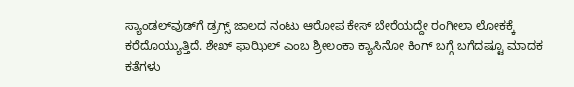ಸ್ಯಾಂಡಲ್‌ವುಡ್‌ಗೆ ಡ್ರಗ್ಸ್ ಜಾಲದ ನಂಟು ಆರೋಪ ಕೇಸ್ ಬೇರೆಯದ್ದೇ ರಂಗೀಲಾ ಲೋಕಕ್ಕೆ ಕರೆದೊಯ್ಯುತ್ತಿದೆ. ಶೇಖ್ ಫಾಝಿಲ್ ಎಂಬ ಶ್ರೀಲಂಕಾ ಕ್ಯಾಸಿನೋ ಕಿಂಗ್ ಬಗ್ಗೆ ಬಗೆದಷ್ಟೂ ಮಾದಕ ಕತೆಗಳು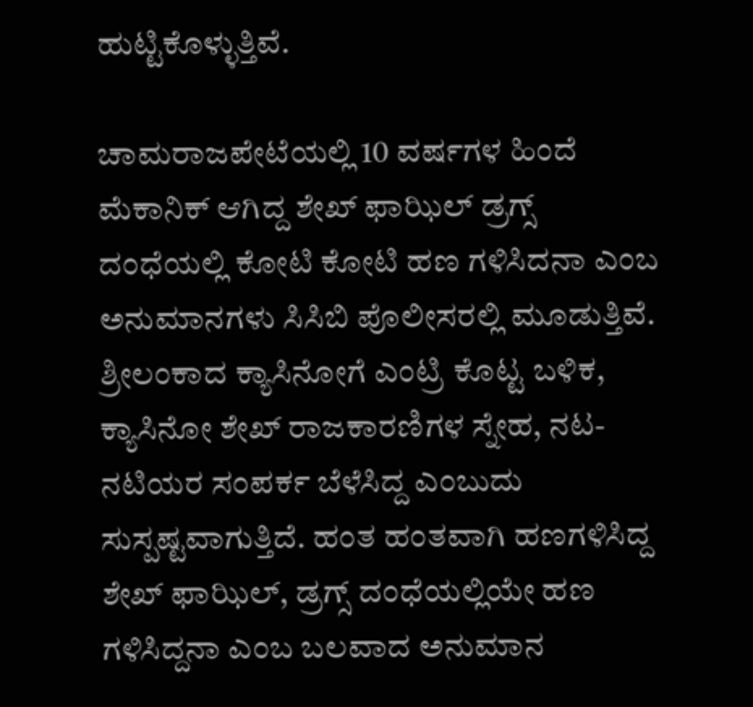ಹುಟ್ಟಿಕೊಳ್ಳುತ್ತಿವೆ.

ಚಾಮರಾಜಪೇಟೆಯಲ್ಲಿ 10 ವರ್ಷಗಳ ಹಿಂದೆ ಮೆಕಾನಿಕ್ ಆಗಿದ್ದ ಶೇಖ್ ಫಾಝಿಲ್ ಡ್ರಗ್ಸ್ ದಂಧೆಯಲ್ಲಿ ಕೋಟಿ ಕೋಟಿ ಹಣ ಗಳಿಸಿದನಾ ಎಂಬ ಅನುಮಾನಗಳು ಸಿಸಿಬಿ ಪೊಲೀಸರಲ್ಲಿ ಮೂಡುತ್ತಿವೆ. ಶ್ರೀಲಂಕಾದ ಕ್ಯಾಸಿನೋಗೆ ಎಂಟ್ರಿ ಕೊಟ್ಟ ಬಳಿಕ, ಕ್ಯಾಸಿನೋ ಶೇಖ್ ರಾಜಕಾರಣಿಗಳ ಸ್ನೇಹ, ನಟ-ನಟಿಯರ ಸಂಪರ್ಕ ಬೆಳೆಸಿದ್ದ ಎಂಬುದು ಸುಸ್ಪಷ್ಟವಾಗುತ್ತಿದೆ. ಹಂತ ಹಂತವಾಗಿ ಹಣಗಳಿಸಿದ್ದ ಶೇಖ್ ಫಾಝಿಲ್, ಡ್ರಗ್ಸ್ ದಂಧೆಯಲ್ಲಿಯೇ ಹಣ ಗಳಿಸಿದ್ದನಾ ಎಂಬ ಬಲವಾದ ಅನುಮಾನ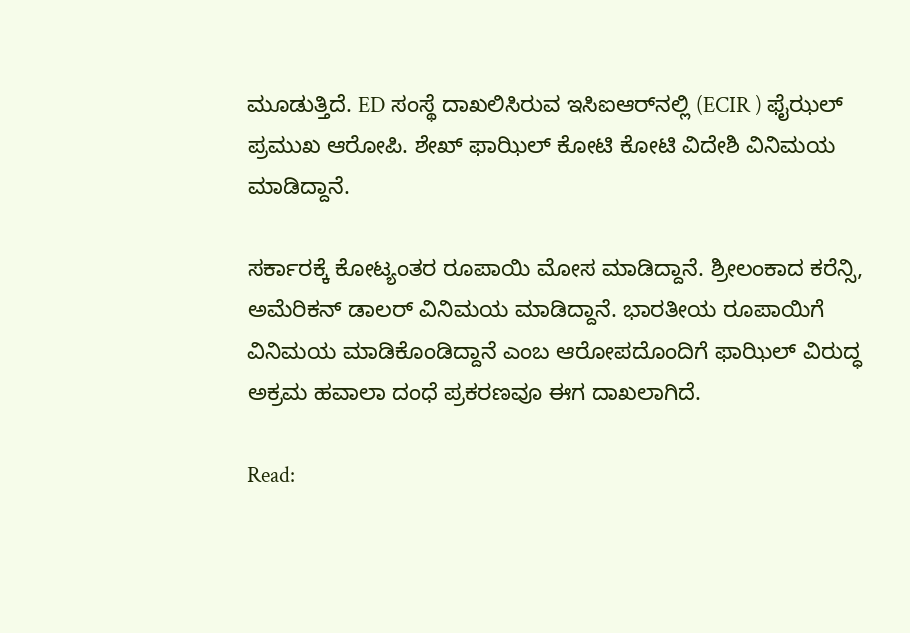ಮೂಡುತ್ತಿದೆ. ED ಸಂಸ್ಥೆ ದಾಖಲಿಸಿರುವ ಇಸಿಐಆರ್‌ನಲ್ಲಿ (ECIR ) ಫೈಝಲ್ ಪ್ರಮುಖ ಆರೋಪಿ. ಶೇಖ್ ಫಾಝಿಲ್ ಕೋಟಿ ಕೋಟಿ ವಿದೇಶಿ ವಿನಿಮಯ ಮಾಡಿದ್ದಾನೆ.

ಸರ್ಕಾರಕ್ಕೆ ಕೋಟ್ಯಂತರ ರೂಪಾಯಿ ಮೋಸ ಮಾಡಿದ್ದಾನೆ. ಶ್ರೀಲಂಕಾದ ಕರೆನ್ಸಿ, ಅಮೆರಿಕನ್ ಡಾಲರ್‌ ವಿನಿಮಯ ಮಾಡಿದ್ದಾನೆ. ಭಾರತೀಯ ರೂಪಾಯಿಗೆ ವಿನಿಮಯ ಮಾಡಿಕೊಂಡಿದ್ದಾನೆ ಎಂಬ ಆರೋಪದೊಂದಿಗೆ ಫಾಝಿಲ್ ವಿರುದ್ಧ ಅಕ್ರಮ ಹವಾಲಾ ದಂಧೆ ಪ್ರಕರಣವೂ ಈಗ ದಾಖಲಾಗಿದೆ.

Read: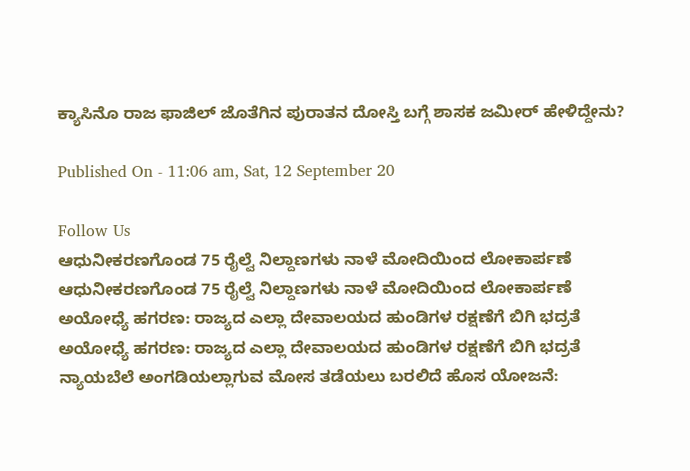ಕ್ಯಾಸಿನೊ ರಾಜ ಫಾಜಿಲ್ ಜೊತೆಗಿನ ಪುರಾತನ ದೋಸ್ತಿ ಬಗ್ಗೆ ಶಾಸಕ ಜಮೀರ್ ಹೇಳಿದ್ದೇನು?

Published On - 11:06 am, Sat, 12 September 20

Follow Us
ಆಧುನೀಕರಣಗೊಂಡ 75 ರೈಲ್ವೆ ನಿಲ್ದಾಣಗಳು ನಾಳೆ ಮೋದಿಯಿಂದ ಲೋಕಾರ್ಪಣೆ
ಆಧುನೀಕರಣಗೊಂಡ 75 ರೈಲ್ವೆ ನಿಲ್ದಾಣಗಳು ನಾಳೆ ಮೋದಿಯಿಂದ ಲೋಕಾರ್ಪಣೆ
ಅಯೋಧ್ಯೆ ಹಗರಣ: ರಾಜ್ಯದ ಎಲ್ಲಾ ದೇವಾಲಯದ ಹುಂಡಿಗಳ ರಕ್ಷಣೆಗೆ ಬಿಗಿ ಭದ್ರತೆ
ಅಯೋಧ್ಯೆ ಹಗರಣ: ರಾಜ್ಯದ ಎಲ್ಲಾ ದೇವಾಲಯದ ಹುಂಡಿಗಳ ರಕ್ಷಣೆಗೆ ಬಿಗಿ ಭದ್ರತೆ
ನ್ಯಾಯಬೆಲೆ ಅಂಗಡಿಯಲ್ಲಾಗುವ ಮೋಸ ತಡೆಯಲು ಬರಲಿದೆ ಹೊಸ ಯೋಜನೆ: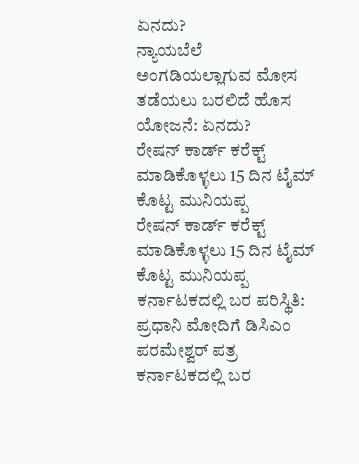ಏನದು?
ನ್ಯಾಯಬೆಲೆ ಅಂಗಡಿಯಲ್ಲಾಗುವ ಮೋಸ ತಡೆಯಲು ಬರಲಿದೆ ಹೊಸ ಯೋಜನೆ: ಏನದು?
ರೇಷನ್ ಕಾರ್ಡ್ ಕರೆಕ್ಟ್ ಮಾಡಿಕೊಳ್ಳಲು 15 ದಿನ ಟೈಮ್ ಕೊಟ್ಟ ಮುನಿಯಪ್ಪ
ರೇಷನ್ ಕಾರ್ಡ್ ಕರೆಕ್ಟ್ ಮಾಡಿಕೊಳ್ಳಲು 15 ದಿನ ಟೈಮ್ ಕೊಟ್ಟ ಮುನಿಯಪ್ಪ
ಕರ್ನಾಟಕದಲ್ಲಿ ಬರ ಪರಿಸ್ಥಿತಿ: ಪ್ರಧಾನಿ ಮೋದಿಗೆ ಡಿಸಿಎಂ ಪರಮೇಶ್ವರ್ ಪತ್ರ
ಕರ್ನಾಟಕದಲ್ಲಿ ಬರ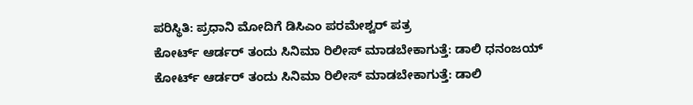ಪರಿಸ್ಥಿತಿ: ಪ್ರಧಾನಿ ಮೋದಿಗೆ ಡಿಸಿಎಂ ಪರಮೇಶ್ವರ್ ಪತ್ರ
ಕೋರ್ಟ್ ಆರ್ಡರ್ ತಂದು ಸಿನಿಮಾ ರಿಲೀಸ್ ಮಾಡಬೇಕಾಗುತ್ತೆ: ಡಾಲಿ ಧನಂಜಯ್
ಕೋರ್ಟ್ ಆರ್ಡರ್ ತಂದು ಸಿನಿಮಾ ರಿಲೀಸ್ ಮಾಡಬೇಕಾಗುತ್ತೆ: ಡಾಲಿ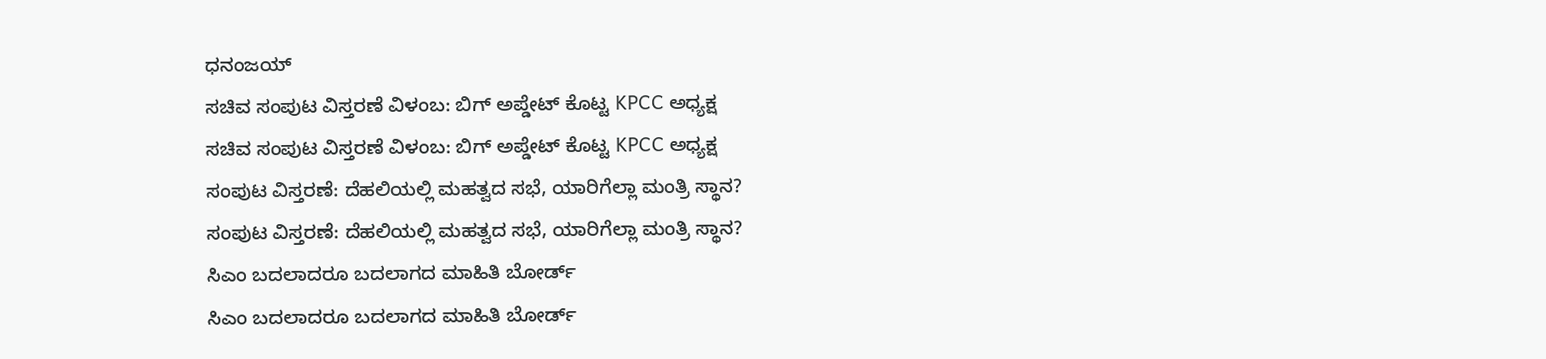ಧನಂಜಯ್
ಸಚಿವ ಸಂಪುಟ ವಿಸ್ತರಣೆ ವಿಳಂಬ: ಬಿಗ್ ಅಪ್ಡೇಟ್ ಕೊಟ್ಟ KPCC ಅಧ್ಯಕ್ಷ
ಸಚಿವ ಸಂಪುಟ ವಿಸ್ತರಣೆ ವಿಳಂಬ: ಬಿಗ್ ಅಪ್ಡೇಟ್ ಕೊಟ್ಟ KPCC ಅಧ್ಯಕ್ಷ
ಸಂಪುಟ ವಿಸ್ತರಣೆ: ದೆಹಲಿಯಲ್ಲಿ ಮಹತ್ವದ ಸಭೆ, ಯಾರಿಗೆಲ್ಲಾ ಮಂತ್ರಿ ಸ್ಥಾನ?
ಸಂಪುಟ ವಿಸ್ತರಣೆ: ದೆಹಲಿಯಲ್ಲಿ ಮಹತ್ವದ ಸಭೆ, ಯಾರಿಗೆಲ್ಲಾ ಮಂತ್ರಿ ಸ್ಥಾನ?
ಸಿಎಂ ಬದಲಾದರೂ ಬದಲಾಗದ ಮಾಹಿತಿ ಬೋರ್ಡ್
ಸಿಎಂ ಬದಲಾದರೂ ಬದಲಾಗದ ಮಾಹಿತಿ ಬೋರ್ಡ್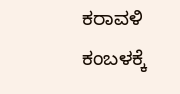ಕರಾವಳಿ ಕಂಬಳಕ್ಕೆ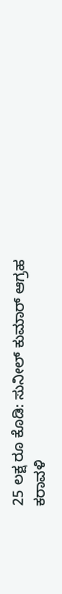25 ಲಕ್ಷ ರೂ ಕೊಡಿ: ಸುನೀಲ್ ಕುಮಾರ್ ಆಗ್ರಹ
ಕರಾವಳಿ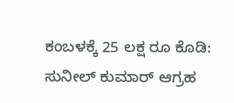ಕಂಬಳಕ್ಕೆ 25 ಲಕ್ಷ ರೂ ಕೊಡಿ: ಸುನೀಲ್ ಕುಮಾರ್ ಆಗ್ರಹ